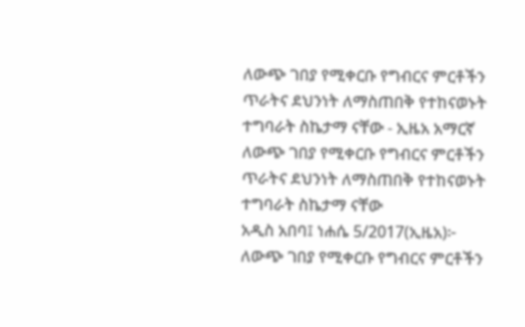ለውጭ ገበያ የሚቀርቡ የግብርና ምርቶችን ጥራትና ደህንነት ለማስጠበቅ የተከናወኑት ተግባራት ስኬታማ ናቸው - ኢዜአ አማርኛ
ለውጭ ገበያ የሚቀርቡ የግብርና ምርቶችን ጥራትና ደህንነት ለማስጠበቅ የተከናወኑት ተግባራት ስኬታማ ናቸው
አዲስ አበባ፤ ነሐሴ 5/2017(ኢዜአ)፦ ለውጭ ገበያ የሚቀርቡ የግብርና ምርቶችን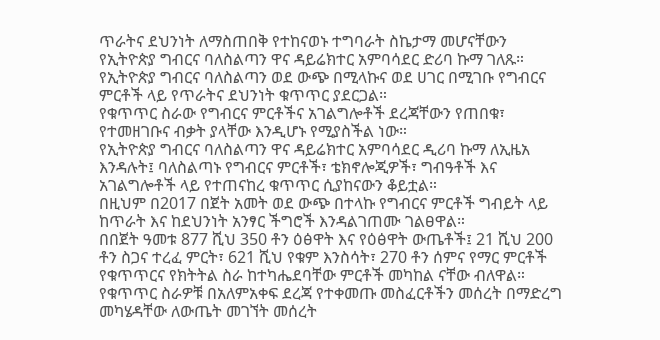ጥራትና ደህንነት ለማስጠበቅ የተከናወኑ ተግባራት ስኬታማ መሆናቸውን የኢትዮጵያ ግብርና ባለስልጣን ዋና ዳይሬክተር አምባሳደር ድሪባ ኩማ ገለጹ።
የኢትዮጵያ ግብርና ባለስልጣን ወደ ውጭ በሚላኩና ወደ ሀገር በሚገቡ የግብርና ምርቶች ላይ የጥራትና ደህንነት ቁጥጥር ያደርጋል።
የቁጥጥር ስራው የግብርና ምርቶችና አገልግሎቶች ደረጃቸውን የጠበቁ፣ የተመዘገቡና ብቃት ያላቸው እንዲሆኑ የሚያስችል ነው።
የኢትዮጵያ ግብርና ባለስልጣን ዋና ዳይሬክተር አምባሳደር ዲሪባ ኩማ ለኢዜአ እንዳሉት፤ ባለስልጣኑ የግብርና ምርቶች፣ ቴክኖሎጂዎች፣ ግብዓቶች እና አገልግሎቶች ላይ የተጠናከረ ቁጥጥር ሲያከናውን ቆይቷል።
በዚህም በ2017 በጀት አመት ወደ ውጭ በተላኩ የግብርና ምርቶች ግብይት ላይ ከጥራት እና ከደህንነት አንፃር ችግሮች እንዳልገጠሙ ገልፀዋል።
በበጀት ዓመቱ 877 ሺህ 350 ቶን ዕፅዋት እና የዕፅዋት ውጤቶች፤ 21 ሺህ 200 ቶን ስጋና ተረፈ ምርት፣ 621 ሺህ የቁም እንስሳት፣ 270 ቶን ሰምና የማር ምርቶች የቁጥጥርና የክትትል ስራ ከተካሔደባቸው ምርቶች መካከል ናቸው ብለዋል።
የቁጥጥር ስራዎቹ በአለምአቀፍ ደረጃ የተቀመጡ መስፈርቶችን መሰረት በማድረግ መካሄዳቸው ለውጤት መገኘት መሰረት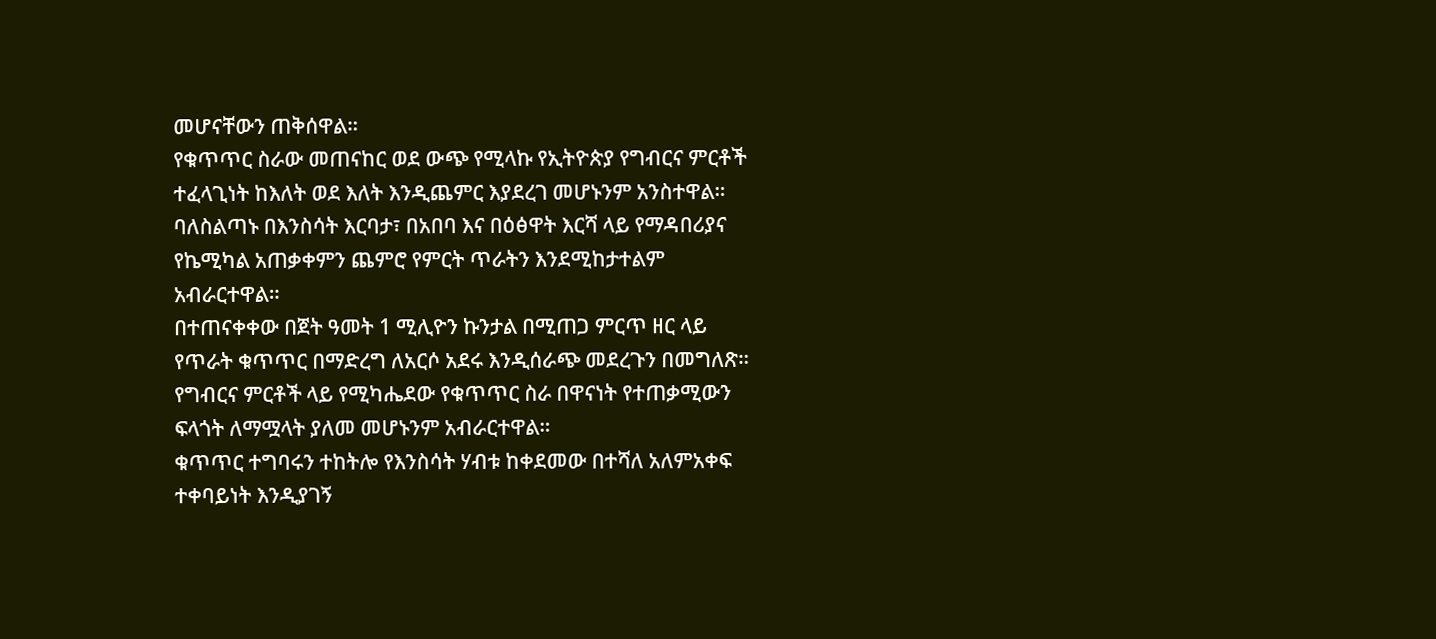መሆናቸውን ጠቅሰዋል።
የቁጥጥር ስራው መጠናከር ወደ ውጭ የሚላኩ የኢትዮጵያ የግብርና ምርቶች ተፈላጊነት ከእለት ወደ እለት እንዲጨምር እያደረገ መሆኑንም አንስተዋል።
ባለስልጣኑ በእንስሳት እርባታ፣ በአበባ እና በዕፅዋት እርሻ ላይ የማዳበሪያና የኬሚካል አጠቃቀምን ጨምሮ የምርት ጥራትን እንደሚከታተልም አብራርተዋል።
በተጠናቀቀው በጀት ዓመት 1 ሚሊዮን ኩንታል በሚጠጋ ምርጥ ዘር ላይ የጥራት ቁጥጥር በማድረግ ለአርሶ አደሩ እንዲሰራጭ መደረጉን በመግለጽ።
የግብርና ምርቶች ላይ የሚካሔደው የቁጥጥር ስራ በዋናነት የተጠቃሚውን ፍላጎት ለማሟላት ያለመ መሆኑንም አብራርተዋል።
ቁጥጥር ተግባሩን ተከትሎ የእንስሳት ሃብቱ ከቀደመው በተሻለ አለምአቀፍ ተቀባይነት እንዲያገኝ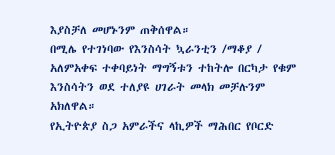እያስቻለ መሆኑንም ጠቅሰዋል።
በሚሌ የተገነባው የእንስሳት ኳራንቲን /ማቆያ / አለምአቀፍ ተቀባይነት ማግኝቱን ተከትሎ በርካታ የቁም እንስሳትን ወደ ተለያዩ ሀገራት መላክ መቻሉንም አክለዋል።
የኢትዮጵያ ስጋ አምራችና ላኪዎች ማሕበር የቦርድ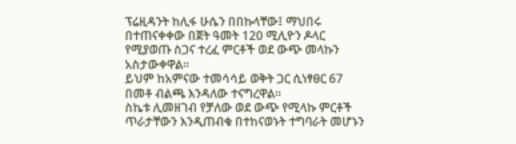ፕሬዚዳንት ከሊፋ ሁሴን በበኩላቸው፤ ማህበሩ በተጠናቀቀው በጀት ዓመት 120 ሚሊዮን ዶላር የሚያወጡ ስጋና ተረፈ ምርቶች ወደ ውጭ መላኩን አስታውቀዋል።
ይህም ከአምናው ተመሳሳይ ወቅት ጋር ሲነፃፀር 67 በመቶ ብልጫ እንዳለው ተናግረዋል።
ስኬቱ ሊመዘገብ የቻለው ወደ ውጭ የሚላኩ ምርቶች ጥራታቸውን እንዲጠብቁ በተከናወኑት ተግባራት መሆኑን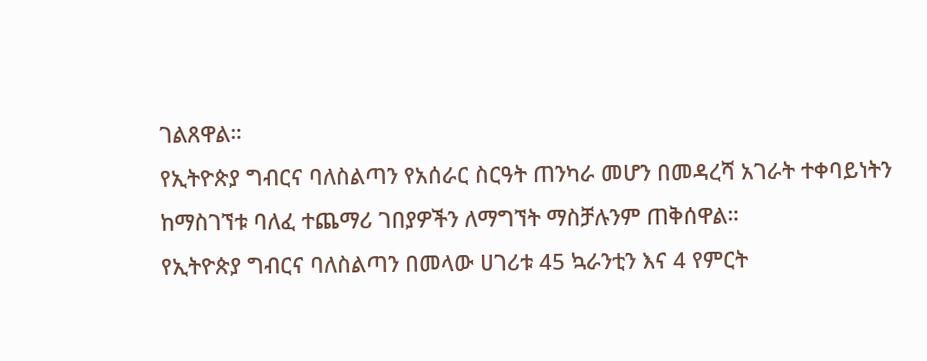ገልጸዋል።
የኢትዮጵያ ግብርና ባለስልጣን የአሰራር ስርዓት ጠንካራ መሆን በመዳረሻ አገራት ተቀባይነትን ከማስገኘቱ ባለፈ ተጨማሪ ገበያዎችን ለማግኘት ማስቻሉንም ጠቅሰዋል።
የኢትዮጵያ ግብርና ባለስልጣን በመላው ሀገሪቱ 45 ኳራንቲን እና 4 የምርት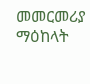መመርመሪያ ማዕከላት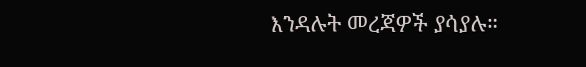እንዳሉት መረጃዎች ያሳያሉ።